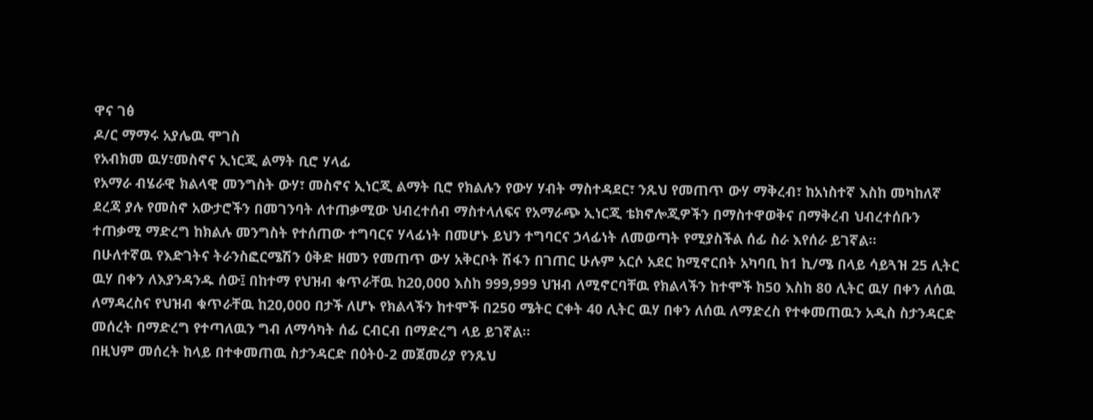ዋና ገፅ
ዶ/ር ማማሩ አያሌዉ ሞገስ
የአብክመ ዉሃ፣መስኖና ኢነርጂ ልማት ቢሮ ሃላፊ
የአማራ ብሄራዊ ክልላዊ መንግስት ውሃ፣ መስኖና ኢነርጂ ልማት ቢሮ የክልሉን የውሃ ሃብት ማስተዳደር፣ ንጹህ የመጠጥ ውሃ ማቅረብ፣ ከአነስተኛ እስከ መካከለኛ ደረጃ ያሉ የመስኖ አውታሮችን በመገንባት ለተጠቃሚው ህብረተሰብ ማስተላለፍና የአማራጭ ኢነርጂ ቴክኖሎጂዎችን በማስተዋወቅና በማቅረብ ህብረተሰቡን ተጠቃሚ ማድረግ ከክልሉ መንግስት የተሰጠው ተግባርና ሃላፊነት በመሆኑ ይህን ተግባርና ኃላፊነት ለመወጣት የሚያስችል ሰፊ ስራ እየሰራ ይገኛል፡፡
በሁለተኛዉ የእድገትና ትራንስፎርሜሽን ዕቅድ ዘመን የመጠጥ ውሃ አቅርቦት ሽፋን በገጠር ሁሉም አርሶ አደር ከሚኖርበት አካባቢ ከ1 ኪ/ሜ በላይ ሳይጓዝ 25 ሊትር ዉሃ በቀን ለእያንዳንዱ ሰው፤ በከተማ የህዝብ ቁጥራቸዉ ከ20,000 እስከ 999,999 ህዝብ ለሚኖርባቸዉ የክልላችን ከተሞች ከ50 እስከ 80 ሊትር ዉሃ በቀን ለሰዉ ለማዳረስና የህዝብ ቁጥራቸዉ ከ20,000 በታች ለሆኑ የክልላችን ከተሞች በ250 ሜትር ርቀት 40 ሊትር ዉሃ በቀን ለሰዉ ለማድረስ የተቀመጠዉን አዲስ ስታንዳርድ መሰረት በማድረግ የተጣለዉን ግብ ለማሳካት ሰፊ ርብርብ በማድረግ ላይ ይገኛል፡፡
በዚህም መሰረት ከላይ በተቀመጠዉ ስታንዳርድ በዕትዕ-2 መጀመሪያ የንጹህ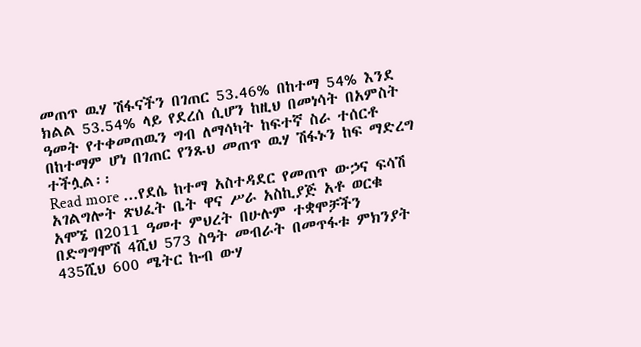መጠጥ ዉሃ ሽፋናችን በገጠር 53.46% በከተማ 54% እንደ ክልል 53.54% ላይ የደረሰ ሲሆን ከዚህ በመነሳት በአምስት ዓመት የተቀመጠዉን ግብ ለማሳካት ከፍተኛ ስራ ተሰርቶ በከተማም ሆነ በገጠር የንጹህ መጠጥ ዉሃ ሽፋኑን ከፍ ማድረግ ተችሏል፡፡
Read more ...የደሴ ከተማ አስተዳደር የመጠጥ ውኃና ፍሳሽ አገልግሎት ጽህፈት ቤት ዋና ሥራ አስኪያጅ አቶ ወርቁ አሞኜ በ2011 ዓመተ ምህረት በሁሉም ተቋሞቻችን በድግግሞሽ 4ሺህ 573 ስዓት መብራት በመጥፋቱ ምክንያት 435ሺህ 600 ሜትር ኩብ ውሃ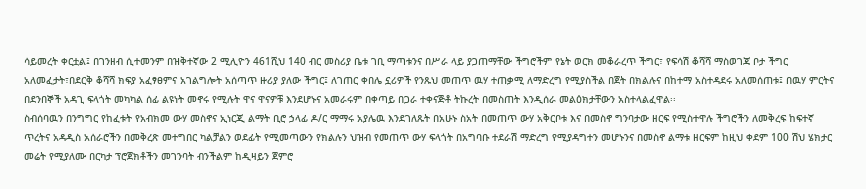ሳይመረት ቀርቷል፤ በገንዘብ ሲተመንም በዝቅተኛው 2 ሚሊዮን 461ሺህ 140 ብር መስሪያ ቤቱ ገቢ ማጣቱንና በሥራ ላይ ያጋጠማቸው ችግሮችም የኔት ወርክ መቆራረጥ ችግር፣ የፍሳሽ ቆሻሻ ማስወገጃ ቦታ ችግር አለመፈታት፣በደርቅ ቆሻሻ ክፍያ አፈፃፀምና አገልግሎት አሰጣጥ ዙሪያ ያለው ችግር፤ ለገጠር ቀበሌ ኗሪዎች የንጹህ መጠጥ ዉሃ ተጠቃሚ ለማድረግ የሚያስችል በጀት በክልሉና በከተማ አስተዳደሩ አለመሰጠቱ፤ በዉሃ ምርትና በደንበኞች አዳጊ ፍላጎት መካካል ሰፊ ልዩነት መኖሩ የሚሉት ዋና ዋናዎቹ እንደሆኑና አመራሩም በቀጣይ በጋራ ተቀናጅቶ ትኩረት በመስጠት እንዲሰራ መልዕክታቸውን አስተላልፈዋል፡፡
ስብሰባዉን በንግግር የከፈቱት የአብክመ ውሃ መስኖና ኢነርጂ ልማት ቢሮ ኃላፊ ዶ/ር ማማሩ አያሌዉ እንደገለጹት በአሁኑ ስአት በመጠጥ ውሃ አቅርቦቱ እና በመስኖ ግንባታው ዘርፍ የሚስተዋሉ ችግሮችን ለመቅረፍ ከፍተኛ ጥረትና አዳዲስ አሰራሮችን በመቅረጽ መተግበር ካልቻልን ወደፊት የሚመጣውን የክልሉን ህዝብ የመጠጥ ውሃ ፍላጎት በአግባቡ ተደራሽ ማድረግ የሚያዳግተን መሆኑንና በመስኖ ልማቱ ዘርፍም ከዚህ ቀደም 100 ሽህ ሄክታር መሬት የሚያለሙ በርካታ ፕሮጀክቶችን መገንባት ብንችልም ከዲዛይን ጀምሮ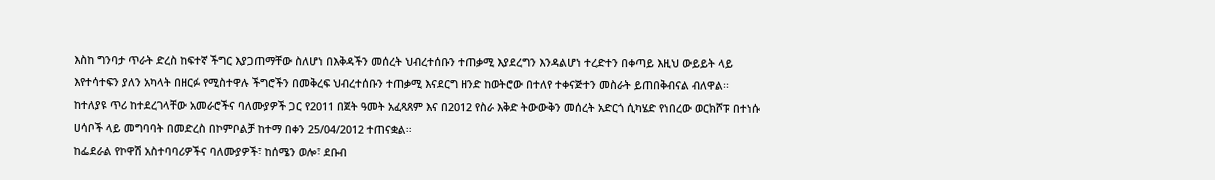እስከ ግንባታ ጥራት ድረስ ከፍተኛ ችግር እያጋጠማቸው ስለሆነ በእቅዳችን መሰረት ህብረተሰቡን ተጠቃሚ እያደረግን እንዳልሆነ ተረድተን በቀጣይ እዚህ ውይይት ላይ እየተሳተፍን ያለን አካላት በዘርፉ የሚስተዋሉ ችግሮችን በመቅረፍ ህብረተሰቡን ተጠቃሚ እናደርግ ዘንድ ከወትሮው በተለየ ተቀናጅተን መስራት ይጠበቅብናል ብለዋል፡፡
ከተለያዩ ጥሪ ከተደረገላቸው አመራሮችና ባለሙያዎች ጋር የ2011 በጀት ዓመት አፈጻጸም እና በ2012 የስራ እቅድ ትውውቅን መሰረት አድርጎ ሲካሄድ የነበረው ወርክሾፑ በተነሱ ሀሳቦች ላይ መግባባት በመድረስ በኮምቦልቻ ከተማ በቀን 25/04/2012 ተጠናቋል፡፡
ከፌደራል የኮዋሽ አስተባባሪዎችና ባለሙያዎች፣ ከሰሜን ወሎ፣ ደቡብ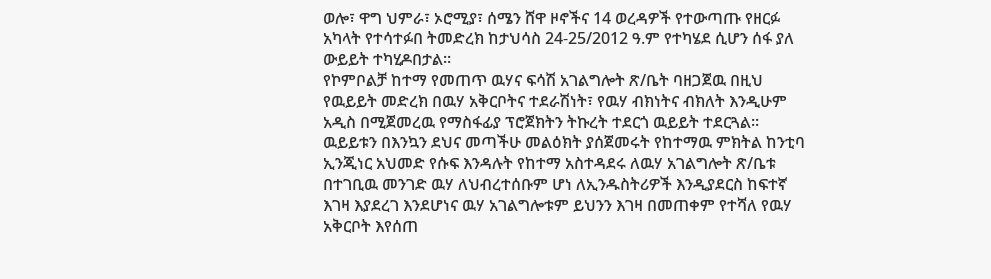ወሎ፣ ዋግ ህምራ፣ ኦሮሚያ፣ ሰሜን ሸዋ ዞኖችና 14 ወረዳዎች የተውጣጡ የዘርፉ አካላት የተሳተፉበ ትመድረክ ከታህሳስ 24-25/2012 ዓ.ም የተካሄደ ሲሆን ሰፋ ያለ ውይይት ተካሂዶበታል፡፡
የኮምቦልቻ ከተማ የመጠጥ ዉሃና ፍሳሽ አገልግሎት ጽ/ቤት ባዘጋጀዉ በዚህ የዉይይት መድረክ በዉሃ አቅርቦትና ተደራሽነት፣ የዉሃ ብክነትና ብክለት እንዲሁም አዲስ በሚጀመረዉ የማስፋፊያ ፕሮጀክትን ትኩረት ተደርጎ ዉይይት ተደርጓል፡፡ ዉይይቱን በእንኳን ደህና መጣችሁ መልዕክት ያሰጀመሩት የከተማዉ ምክትል ከንቲባ ኢንጂነር አህመድ የሱፍ እንዳሉት የከተማ አስተዳደሩ ለዉሃ አገልግሎት ጽ/ቤቱ በተገቢዉ መንገድ ዉሃ ለህብረተሰቡም ሆነ ለኢንዱስትሪዎች እንዲያደርስ ከፍተኛ እገዛ እያደረገ እንደሆነና ዉሃ አገልግሎቱም ይህንን እገዛ በመጠቀም የተሻለ የዉሃ አቅርቦት እየሰጠ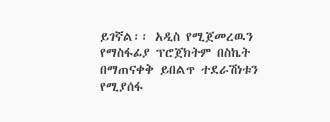ይገኛል፡፡ አዲስ የሚጀመረዉን የማስፋፊያ ፕሮጀክትም በስኬት በማጠናቀቅ ይበልጥ ተደራሽነቱን የሚያሰፋ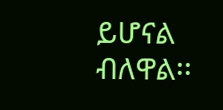ይሆናል ብለዋል፡፡